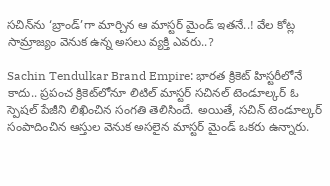సచిన్‌ను ‘బ్రాండ్’గా మార్చిన ఆ మాస్టర్ మైండ్ ఇతనే..! వేల కోట్ల సామ్రాజ్యం వెనుక ఉన్న అసలు వ్యక్తి ఎవరు..?

Sachin Tendulkar Brand Empire: భారత క్రికెట్ హిస్టరీలోనే కాదు.. ప్రపంచ క్రికెట్‌లోనూ లిటిల్ మాస్టర్ సచినల్ టెండూల్కర్ ఓ స్పెషల్ పేజీని లిఖించిన సంగతి తెలిసిందే. అయితే, సచిన్ టెండూల్కర్ సంపాదించిన ఆస్తుల వెనుక అసలైన మాస్టర్ మైండ్ ఒకరు ఉన్నారు.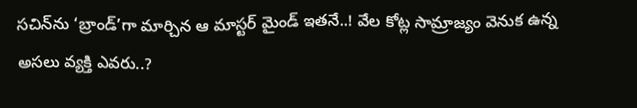సచిన్‌ను ‘బ్రాండ్’గా మార్చిన ఆ మాస్టర్ మైండ్ ఇతనే..! వేల కోట్ల సామ్రాజ్యం వెనుక ఉన్న అసలు వ్యక్తి ఎవరు..?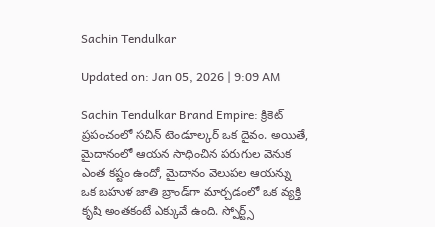Sachin Tendulkar

Updated on: Jan 05, 2026 | 9:09 AM

Sachin Tendulkar Brand Empire: క్రికెట్ ప్రపంచంలో సచిన్ టెండూల్కర్ ఒక దైవం. అయితే, మైదానంలో ఆయన సాధించిన పరుగుల వెనుక ఎంత కష్టం ఉందో, మైదానం వెలుపల ఆయన్ను ఒక బహుళ జాతి బ్రాండ్‌గా మార్చడంలో ఒక వ్యక్తి కృషి అంతకంటే ఎక్కువే ఉంది. స్పోర్ట్స్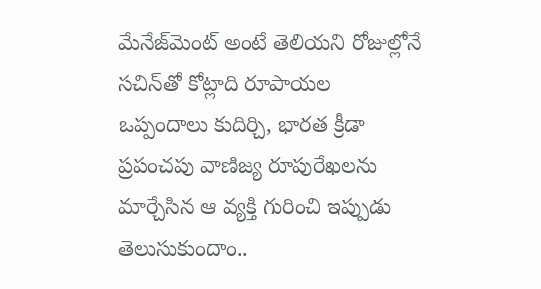మేనేజ్‌మెంట్ అంటే తెలియని రోజుల్లోనే సచిన్‌తో కోట్లాది రూపాయల ఒప్పందాలు కుదిర్చి, భారత క్రీడా ప్రపంచపు వాణిజ్య రూపురేఖలను మార్చేసిన ఆ వ్యక్తి గురించి ఇప్పుడు తెలుసుకుందాం..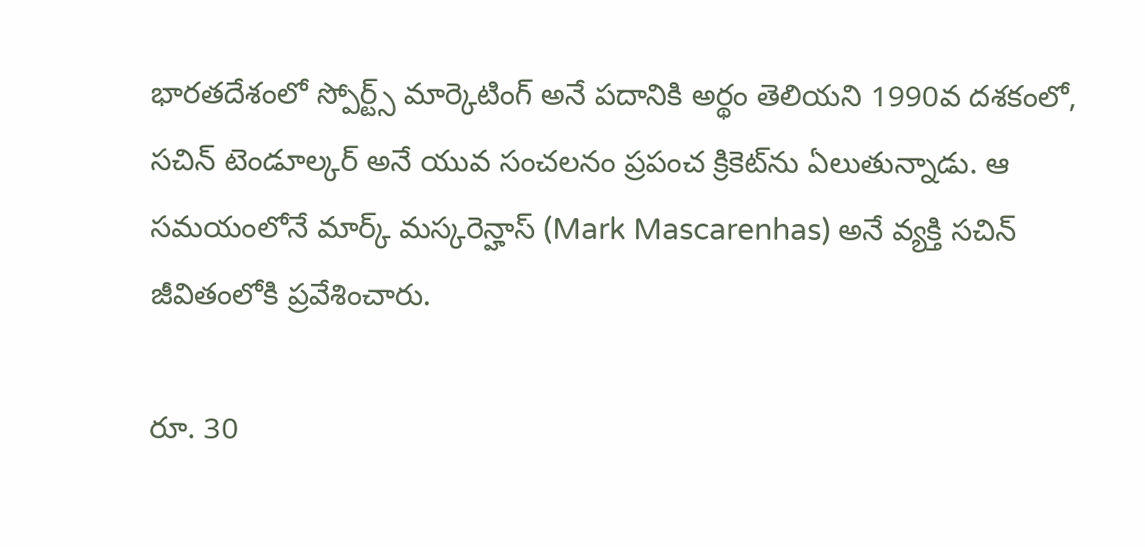భారతదేశంలో స్పోర్ట్స్ మార్కెటింగ్ అనే పదానికి అర్థం తెలియని 1990వ దశకంలో, సచిన్ టెండూల్కర్ అనే యువ సంచలనం ప్రపంచ క్రికెట్‌ను ఏలుతున్నాడు. ఆ సమయంలోనే మార్క్ మస్కరెన్హాస్ (Mark Mascarenhas) అనే వ్యక్తి సచిన్ జీవితంలోకి ప్రవేశించారు.

రూ. 30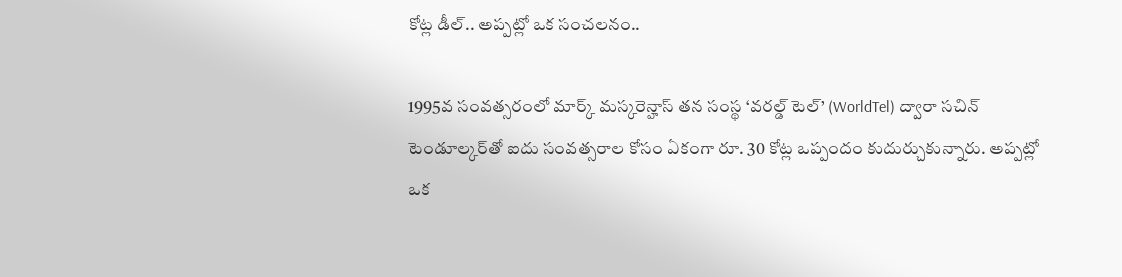కోట్ల డీల్.. అప్పట్లో ఒక సంచలనం..

1995వ సంవత్సరంలో మార్క్ మస్కరెన్హాస్ తన సంస్థ ‘వరల్డ్ టెల్’ (WorldTel) ద్వారా సచిన్ టెండూల్కర్‌తో ఐదు సంవత్సరాల కోసం ఏకంగా రూ. 30 కోట్ల ఒప్పందం కుదుర్చుకున్నారు. అప్పట్లో ఒక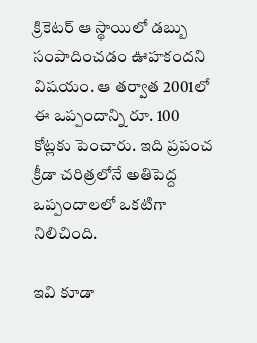క్రికెటర్ ఆ స్థాయిలో డబ్బు సంపాదించడం ఊహకందని విషయం. ఆ తర్వాత 2001లో ఈ ఒప్పందాన్ని రూ. 100 కోట్లకు పెంచారు. ఇది ప్రపంచ క్రీడా చరిత్రలోనే అతిపెద్ద ఒప్పందాలలో ఒకటిగా నిలిచింది.

ఇవి కూడా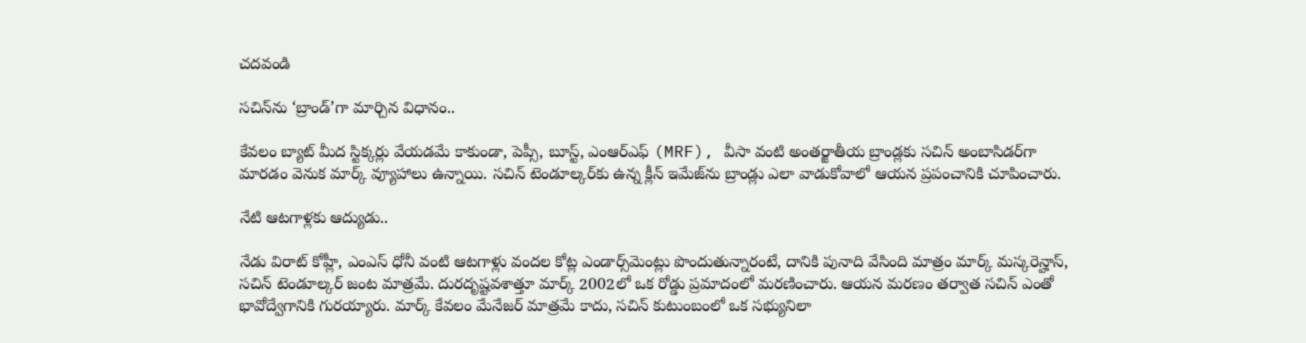చదవండి

సచిన్‌ను ‘బ్రాండ్’గా మార్చిన విధానం..

కేవలం బ్యాట్ మీద స్టిక్కర్లు వేయడమే కాకుండా, పెప్సీ, బూస్ట్, ఎంఆర్ఎఫ్ (MRF), వీసా వంటి అంతర్జాతీయ బ్రాండ్లకు సచిన్ అంబాసిడర్‌గా మారడం వెనుక మార్క్ వ్యూహాలు ఉన్నాయి. సచిన్ టెండూల్కర్‌కు ఉన్న క్లీన్ ఇమేజ్‌ను బ్రాండ్లు ఎలా వాడుకోవాలో ఆయన ప్రపంచానికి చూపించారు.

నేటి ఆటగాళ్లకు ఆద్యుడు..

నేడు విరాట్ కోహ్లీ, ఎంఎస్ ధోనీ వంటి ఆటగాళ్లు వందల కోట్ల ఎండార్స్‌మెంట్లు పొందుతున్నారంటే, దానికి పునాది వేసింది మాత్రం మార్క్ మస్కరెన్హాస్, సచిన్ టెండూల్కర్ జంట మాత్రమే. దురదృష్టవశాత్తూ మార్క్ 2002లో ఒక రోడ్డు ప్రమాదంలో మరణించారు. ఆయన మరణం తర్వాత సచిన్ ఎంతో భావోద్వేగానికి గురయ్యారు. మార్క్ కేవలం మేనేజర్ మాత్రమే కాదు, సచిన్ కుటుంబంలో ఒక సభ్యునిలా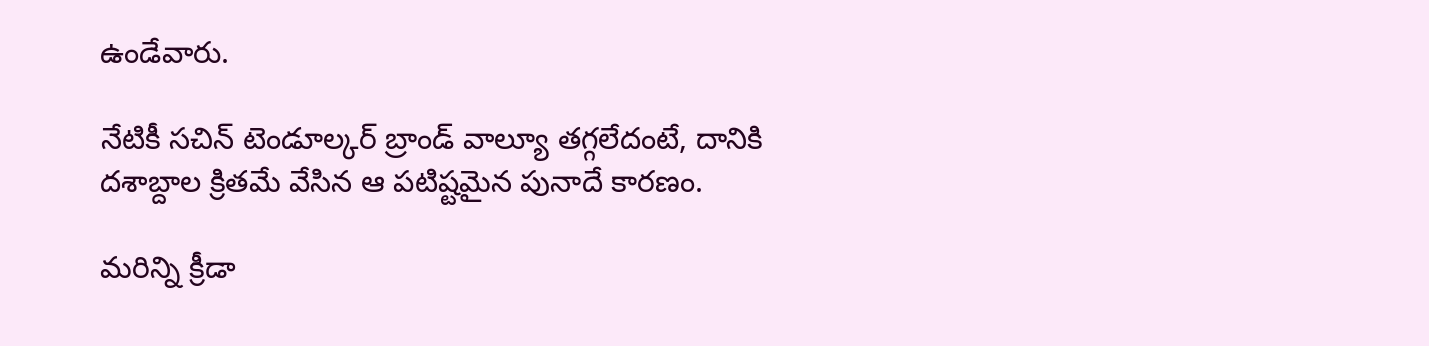ఉండేవారు.

నేటికీ సచిన్ టెండూల్కర్ బ్రాండ్ వాల్యూ తగ్గలేదంటే, దానికి దశాబ్దాల క్రితమే వేసిన ఆ పటిష్టమైన పునాదే కారణం.

మరిన్ని క్రీడా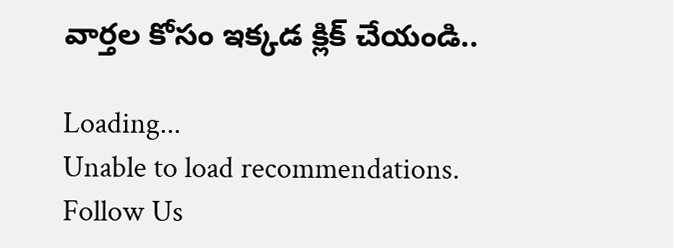వార్తల కోసం ఇక్కడ క్లిక్ చేయండి..

Loading...
Unable to load recommendations.
Follow Us